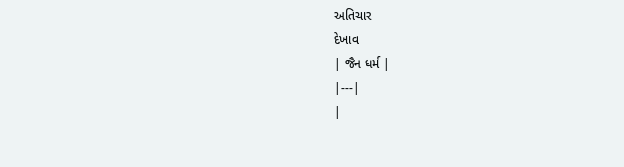અતિચાર
દેખાવ
| જૈન ધર્મ |
|---|
|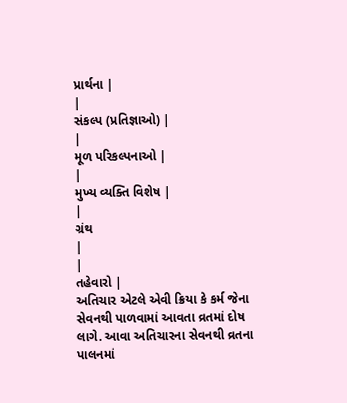પ્રાર્થના |
|
સંકલ્પ (પ્રતિજ્ઞાઓ) |
|
મૂળ પરિકલ્પનાઓ |
|
મુખ્ય વ્યક્તિ વિશેષ |
|
ગ્રંથ
|
|
તહેવારો |
અતિચાર એટલે એવી ક્રિયા કે કર્મ જેના સેવનથી પાળવામાં આવતા વ્રતમાં દોષ લાગે. આવા અતિચારના સેવનથી વ્રતના પાલનમાં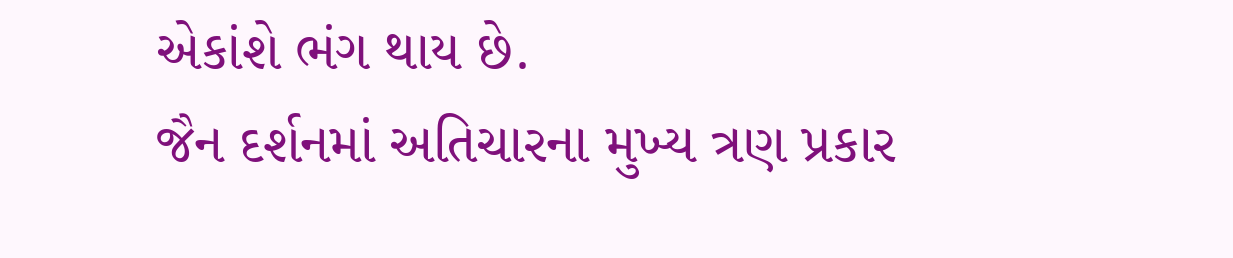એકાંશે ભંગ થાય છે.
જૈન દર્શનમાં અતિચારના મુખ્ય ત્રણ પ્રકાર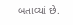બતાવ્યાં છે.